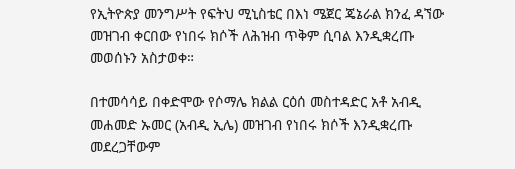የኢትዮጵያ መንግሥት የፍትህ ሚኒስቴር በእነ ሜጀር ጄኔራል ክንፈ ዳኘው መዝገብ ቀርበው የነበሩ ክሶች ለሕዝብ ጥቅም ሲባል እንዲቋረጡ መወሰኑን አስታወቀ።

በተመሳሳይ በቀድሞው የሶማሌ ክልል ርዕሰ መስተዳድር አቶ አብዲ መሐመድ ኡመር (አብዲ ኢሌ) መዝገብ የነበሩ ክሶች እንዲቋረጡ መደረጋቸውም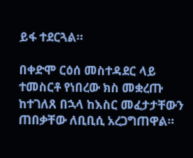ይፋ ተደርጓል።

በቀድሞ ርዕሰ መስተዳደር ላይ ተመስርቶ የነበረው ክስ መቋረጡ ከተገለጸ በኋላ ከእስር መፈታታቸውን ጠበቃቸው ለቢቢሲ አረጋግጠዋል።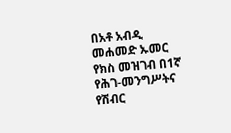በአቶ አብዲ መሐመድ ኡመር የክስ መዝገብ በ1ኛ የሕገ-መንግሥትና የሽብር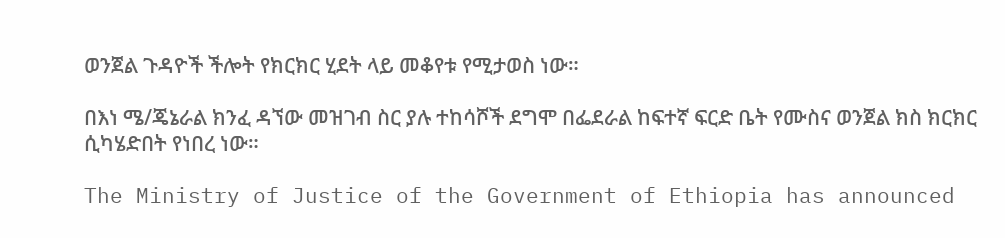ወንጀል ጉዳዮች ችሎት የክርክር ሂደት ላይ መቆየቱ የሚታወስ ነው።

በእነ ሜ/ጄኔራል ክንፈ ዳኘው መዝገብ ስር ያሉ ተከሳሾች ደግሞ በፌደራል ከፍተኛ ፍርድ ቤት የሙስና ወንጀል ክስ ክርክር ሲካሄድበት የነበረ ነው።

The Ministry of Justice of the Government of Ethiopia has announced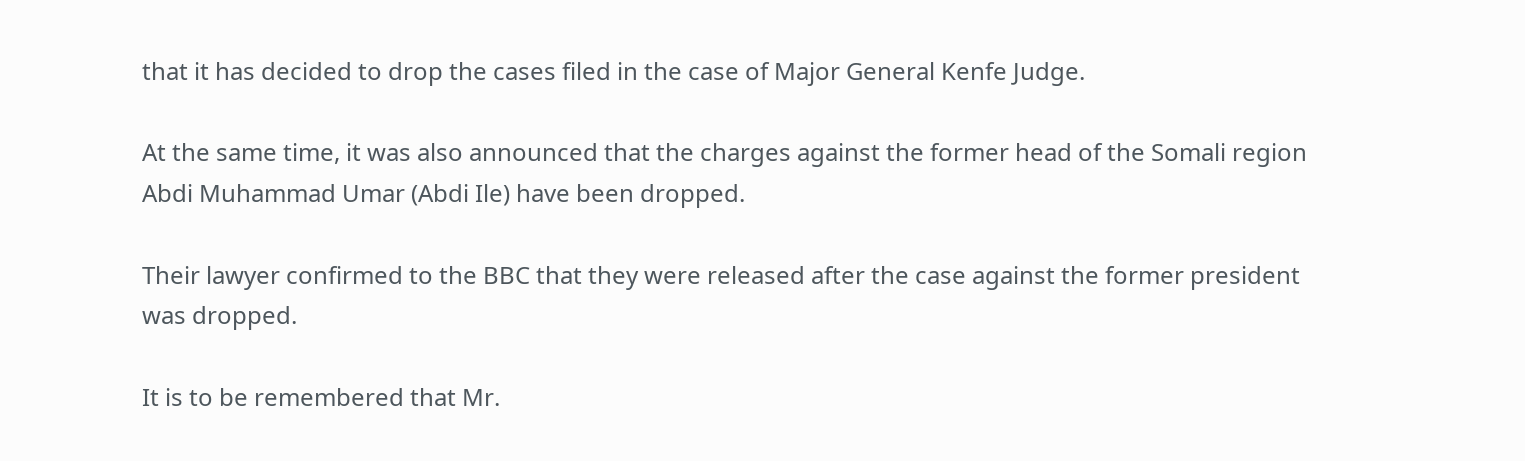that it has decided to drop the cases filed in the case of Major General Kenfe Judge.

At the same time, it was also announced that the charges against the former head of the Somali region Abdi Muhammad Umar (Abdi Ile) have been dropped.

Their lawyer confirmed to the BBC that they were released after the case against the former president was dropped.

It is to be remembered that Mr.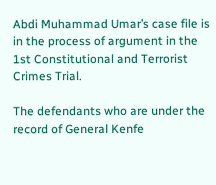Abdi Muhammad Umar’s case file is in the process of argument in the 1st Constitutional and Terrorist Crimes Trial.

The defendants who are under the record of General Kenfe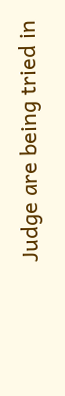Judge are being tried in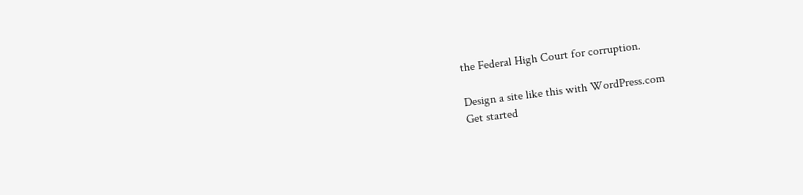the Federal High Court for corruption.

Design a site like this with WordPress.com
Get started